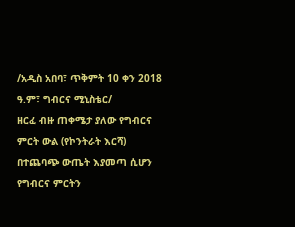/አዲስ አበባ፣ ጥቅምት 10 ቀን 2018 ዓ.ም፣ ግብርና ሚኒስቴር/
ዘርፈ ብዙ ጠቀሜታ ያለው የግብርና ምርት ውል (የኮንትራት እርሻ) በተጨባጭ ውጤት እያመጣ ሲሆን የግብርና ምርትን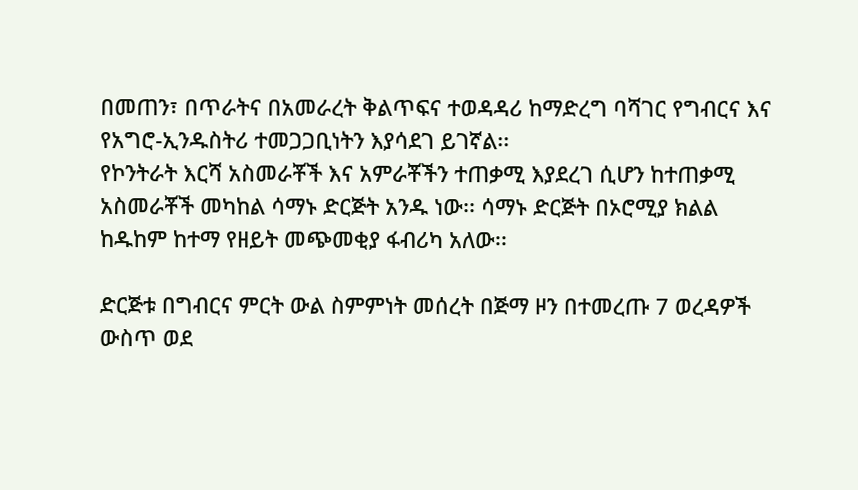በመጠን፣ በጥራትና በአመራረት ቅልጥፍና ተወዳዳሪ ከማድረግ ባሻገር የግብርና እና የአግሮ-ኢንዱስትሪ ተመጋጋቢነትን እያሳደገ ይገኛል፡፡
የኮንትራት እርሻ አስመራቾች እና አምራቾችን ተጠቃሚ እያደረገ ሲሆን ከተጠቃሚ አስመራቾች መካከል ሳማኑ ድርጅት አንዱ ነው፡፡ ሳማኑ ድርጅት በኦሮሚያ ክልል ከዱከም ከተማ የዘይት መጭመቂያ ፋብሪካ አለው፡፡

ድርጅቱ በግብርና ምርት ውል ስምምነት መሰረት በጅማ ዞን በተመረጡ 7 ወረዳዎች ውስጥ ወደ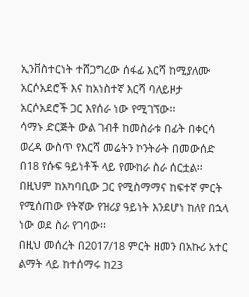ኢንቨስተርነት ተሸጋግረው ሰፋፊ እርሻ ከሚያለሙ አርሶአደሮች እና ከአነስተኛ እርሻ ባለይዞታ አርሶአደሮች ጋር እየሰራ ነው የሚገኘው፡፡
ሳማኑ ድርጅት ውል ገብቶ ከመስራቱ በፊት በቀርሳ ወረዳ ውስጥ የእርሻ መሬትን ኮንትራት በመውሰድ በ18 የሱፍ ዓይነቶች ላይ የሙከራ ስራ ሰርቷል፡፡ በዚህም ከአካባቢው ጋር የሚስማማና ከፍተኛ ምርት የሚሰጠው የትኛው የዝሪያ ዓይነት እንደሆነ ከለየ በኋላ ነው ወደ ስራ የገባው፡፡
በዚህ መሰረት በ2017/18 ምርት ዘመን በአኩሪ አተር ልማት ላይ ከተሰማሩ ከ23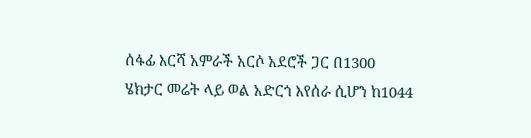ሰፋፊ እርሻ አምራች አርሶ አደሮች ጋር በ1300 ሄክታር መሬት ላይ ወል አድርጎ እየሰራ ሲሆን ከ1044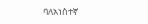ባለአነስተኛ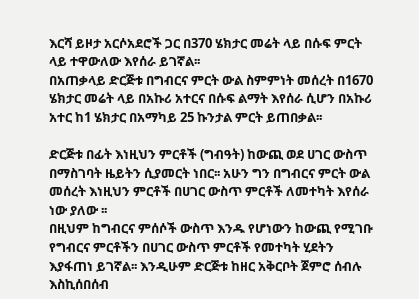እርሻ ይዞታ አርሶአደሮች ጋር በ370 ሄክታር መሬት ላይ በሱፍ ምርት ላይ ተዋውለው እየሰራ ይገኛል፡፡
በአጠቃላይ ድርጅቱ በግብርና ምርት ውል ስምምነት መሰረት በ1670 ሄክታር መሬት ላይ በአኩሪ አተርና በሱፍ ልማት እየሰራ ሲሆን በአኩሪ አተር ከ1 ሄክታር በአማካይ 25 ኩንታል ምርት ይጠበቃል፡፡

ድርጅቱ በፊት እነዚህን ምርቶች (ግብዓት) ከውጪ ወደ ሀገር ውስጥ በማስገባት ዜይትን ሲያመርት ነበር፡፡ አሁን ግን በግብርና ምርት ውል መሰረት እነዚህን ምርቶች በሀገር ውስጥ ምርቶች ለመተካት እየሰራ ነው ያለው ፡፡
በዚህም ከግብርና ምሰሶች ውስጥ እንዱ የሆነውን ከውጪ የሚገቡ የግብርና ምርቶችን በሀገር ውስጥ ምርቶች የመተካት ሂደትን እያፋጠነ ይገኛል፡፡ እንዲሁም ድርጅቱ ከዘር አቅርቦት ጀምሮ ሰብሉ እስኪሰበሰብ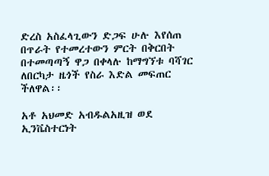ድረስ አስፈላጊውን ድጋፍ ሁሉ እየሰጠ በጥራት የተመረተውን ምርት በቅርበት በተመጣጣኝ ዋጋ በቀላሉ ከማግኘቱ ባሻገር ለበርካታ ዜጎች የስራ እድል መፍጠር ችለዋል፡፡

አቶ አህመድ አብዱልአዚዝ ወደ ኢንቬስተርነት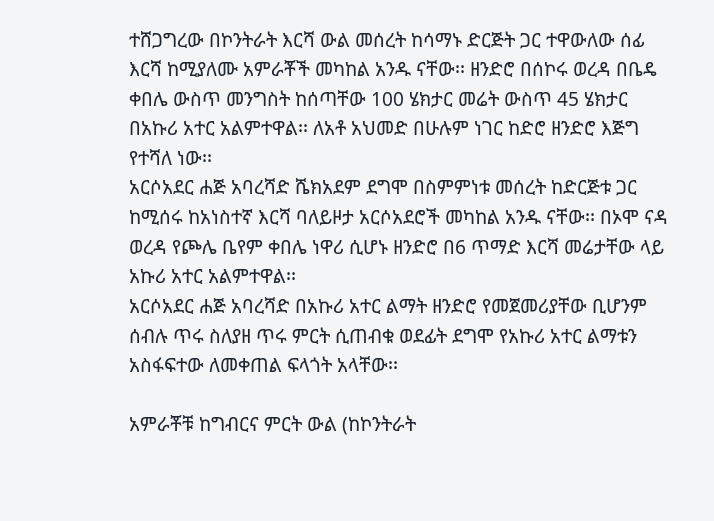ተሸጋግረው በኮንትራት እርሻ ውል መሰረት ከሳማኑ ድርጅት ጋር ተዋውለው ሰፊ እርሻ ከሚያለሙ አምራቾች መካከል አንዱ ናቸው፡፡ ዘንድሮ በሰኮሩ ወረዳ በቤዴ ቀበሌ ውስጥ መንግስት ከሰጣቸው 100 ሄክታር መሬት ውስጥ 45 ሄክታር በአኩሪ አተር አልምተዋል፡፡ ለአቶ አህመድ በሁሉም ነገር ከድሮ ዘንድሮ እጅግ የተሻለ ነው፡፡
አርሶአደር ሐጅ አባረሻድ ሼክአደም ደግሞ በስምምነቱ መሰረት ከድርጅቱ ጋር ከሚሰሩ ከአነስተኛ እርሻ ባለይዞታ አርሶአደሮች መካከል አንዱ ናቸው፡፡ በኦሞ ናዳ ወረዳ የጮሌ ቤየም ቀበሌ ነዋሪ ሲሆኑ ዘንድሮ በ6 ጥማድ እርሻ መሬታቸው ላይ አኩሪ አተር አልምተዋል፡፡
አርሶአደር ሐጅ አባረሻድ በአኩሪ አተር ልማት ዘንድሮ የመጀመሪያቸው ቢሆንም ሰብሉ ጥሩ ስለያዘ ጥሩ ምርት ሲጠብቁ ወደፊት ደግሞ የአኩሪ አተር ልማቱን አስፋፍተው ለመቀጠል ፍላጎት አላቸው፡፡

አምራቾቹ ከግብርና ምርት ውል (ከኮንትራት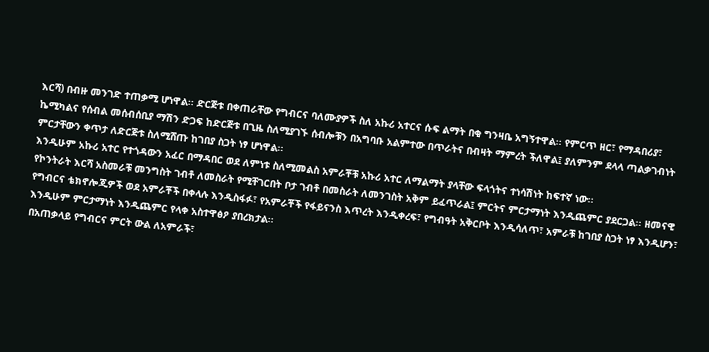እርሻ) በብዙ መንገድ ተጠቃሚ ሆነዋል፡፡ ድርጅቱ በቀጠራቸው የግብርና ባለሙያዎች ስለ አኩሪ አተርና ሱፍ ልማት በቂ ግንዛቤ አግኝተዋል፡፡ የምርጥ ዘር፣ የማዳበሪያ፣ ኬሚካልና የሰብል መሰብሰቢያ ማሽን ድጋፍ ከድርጅቱ በጊዜ ስለሚያገኙ ሰብሎቹን በአግባቡ አልምተው በጥራትና በብዛት ማምረት ችለዋል፤ ያለምንም ደላላ ጣልቃገብነት ምርታቸውን ቀጥታ ለድርጅቱ ስለሚሸጡ ከገበያ ስጋት ነፃ ሆነዋል፡፡
እንዲሁም አኩሪ አተር የተጎዳውን አፈር በማዳበር ወደ ለምነቱ ስለሚመልስ አምራቾቹ አኩሪ አተር ለማልማት ያላቸው ፍላጎትና ተነሳሽነት ከፍተኛ ነው፡፡
የኮንትራት እርሻ አስመራቹ መንግስት ገብቶ ለመስራት የሚቸገርበት ቦታ ገብቶ በመስራት ለመንገስት አቅም ይፈጥራል፤ ምርትና ምርታማነት እንዲጨምር ያደርጋል፡፡ ዘመናዊ የግብርና ቴክኖሎጂዎች ወደ አምራቾች በቀላሉ እንዲስፋፉ፣ የአምራቾች የፋይናንስ እጥረት እንዲቀረፍ፣ የግብዓት አቅርቦት እንዲሳለጥ፣ አምራቹ ከገበያ ስጋት ነፃ እንዲሆን፣ እንዲሁም ምርታማነት እንዲጨምር የላቀ አስተዋፅዖ ያበረክታል፡፡
በአጠቃላይ የግብርና ምርት ውል ለአምራች፣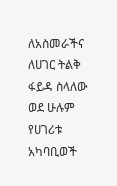ለአስመራችና ለሀገር ትልቅ ፋይዳ ስላለው ወደ ሁሉም የሀገሪቱ አካባቢወች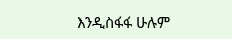እንዲስፋፋ ሁሉም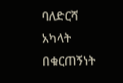ባለድርሻ አካላት በቁርጠኝነት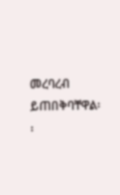መረባረብ ይጠበቅባቸዋል፡፡